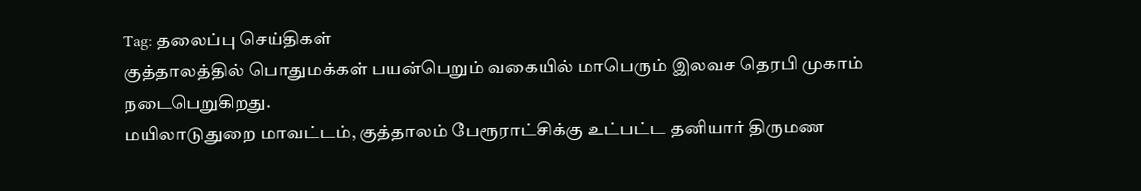Tag: தலைப்பு செய்திகள்
குத்தாலத்தில் பொதுமக்கள் பயன்பெறும் வகையில் மாபெரும் இலவச தெரபி முகாம் நடைபெறுகிறது.
மயிலாடுதுறை மாவட்டம், குத்தாலம் பேரூராட்சிக்கு உட்பட்ட தனியார் திருமண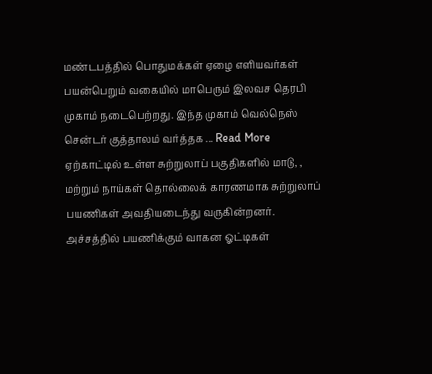மண்டபத்தில் பொதுமக்கள் ஏழை எளியவர்கள் பயன்பெறும் வகையில் மாபெரும் இலவச தெரபி முகாம் நடைபெற்றது. இந்த முகாம் வெல்நெஸ் சென்டர் குத்தாலம் வர்த்தக ... Read More
ஏற்காட்டில் உள்ள சுற்றுலாப் பகுதிகளில் மாடு, , மற்றும் நாய்கள் தொல்லைக் காரணமாக சுற்றுலாப் பயணிகள் அவதியடைந்து வருகின்றனர்.
அச்சத்தில் பயணிக்கும் வாகன ஓட்டிகள்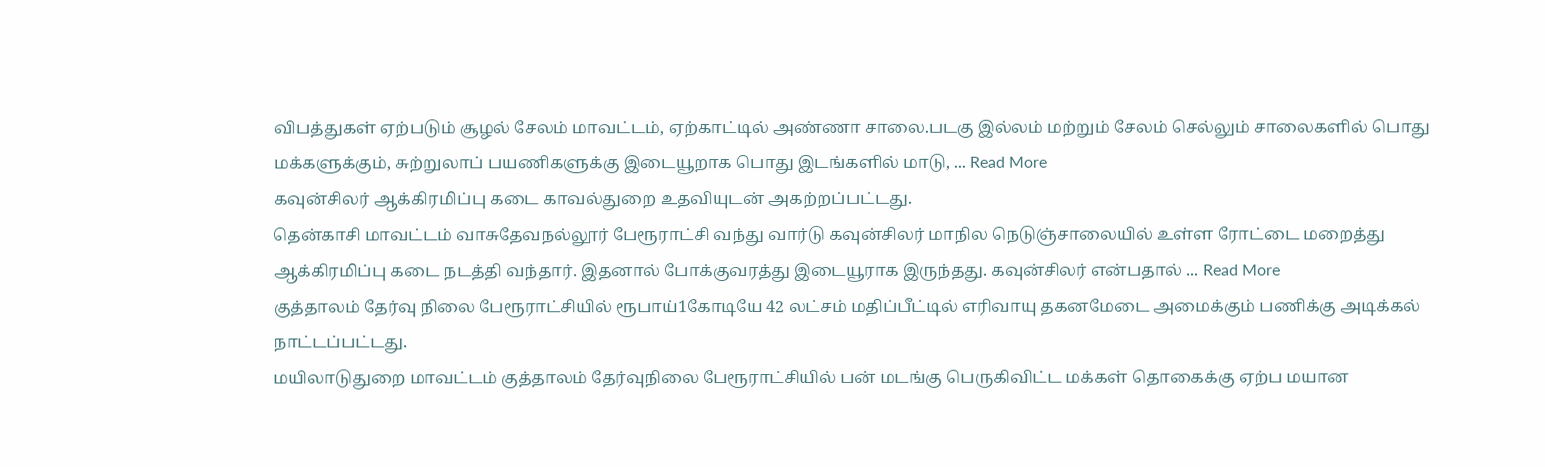விபத்துகள் ஏற்படும் சூழல் சேலம் மாவட்டம், ஏற்காட்டில் அண்ணா சாலை.படகு இல்லம் மற்றும் சேலம் செல்லும் சாலைகளில் பொது மக்களுக்கும், சுற்றுலாப் பயணிகளுக்கு இடையூறாக பொது இடங்களில் மாடு, ... Read More
கவுன்சிலர் ஆக்கிரமிப்பு கடை காவல்துறை உதவியுடன் அகற்றப்பட்டது.
தென்காசி மாவட்டம் வாசுதேவநல்லூர் பேரூராட்சி வந்து வார்டு கவுன்சிலர் மாநில நெடுஞ்சாலையில் உள்ள ரோட்டை மறைத்து ஆக்கிரமிப்பு கடை நடத்தி வந்தார். இதனால் போக்குவரத்து இடையூராக இருந்தது. கவுன்சிலர் என்பதால் ... Read More
குத்தாலம் தேர்வு நிலை பேரூராட்சியில் ரூபாய்1கோடியே 42 லட்சம் மதிப்பீட்டில் எரிவாயு தகனமேடை அமைக்கும் பணிக்கு அடிக்கல் நாட்டப்பட்டது.
மயிலாடுதுறை மாவட்டம் குத்தாலம் தேர்வுநிலை பேரூராட்சியில் பன் மடங்கு பெருகிவிட்ட மக்கள் தொகைக்கு ஏற்ப மயான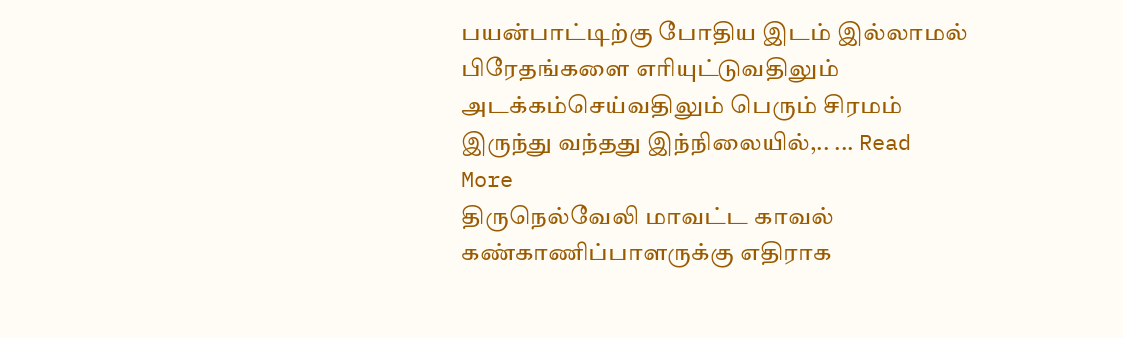பயன்பாட்டிற்கு போதிய இடம் இல்லாமல் பிரேதங்களை எரியுட்டுவதிலும் அடக்கம்செய்வதிலும் பெரும் சிரமம் இருந்து வந்தது இந்நிலையில்,.. ... Read More
திருநெல்வேலி மாவட்ட காவல் கண்காணிப்பாளருக்கு எதிராக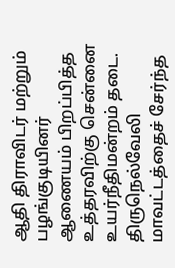ஆதி திராவிடர் மற்றும் பழங்குடியினர் ஆணையம் பிறப்பித்த உத்தரவிற்கு சென்னை உயர்நீதிமன்றம் தடை.
திருநெல்வேலி மாவட்டத்தைச் சேர்ந்த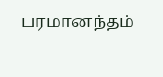பரமானந்தம்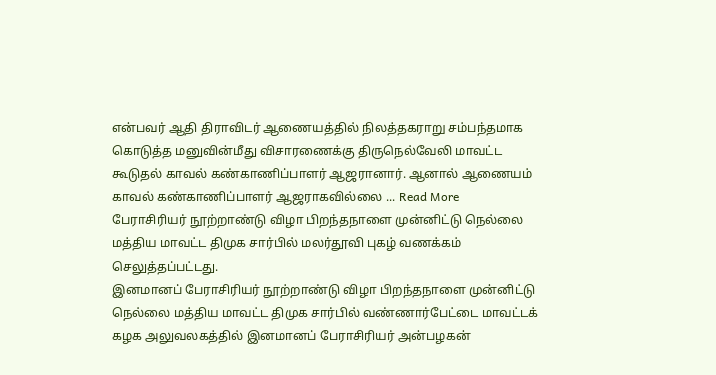என்பவர் ஆதி திராவிடர் ஆணையத்தில் நிலத்தகராறு சம்பந்தமாக கொடுத்த மனுவின்மீது விசாரணைக்கு திருநெல்வேலி மாவட்ட கூடுதல் காவல் கண்காணிப்பாளர் ஆஜரானார். ஆனால் ஆணையம் காவல் கண்காணிப்பாளர் ஆஜராகவில்லை ... Read More
பேராசிரியர் நூற்றாண்டு விழா பிறந்தநாளை முன்னிட்டு நெல்லை மத்திய மாவட்ட திமுக சார்பில் மலர்தூவி புகழ் வணக்கம் செலுத்தப்பட்டது.
இனமானப் பேராசிரியர் நூற்றாண்டு விழா பிறந்தநாளை முன்னிட்டு நெல்லை மத்திய மாவட்ட திமுக சார்பில் வண்ணார்பேட்டை மாவட்டக் கழக அலுவலகத்தில் இனமானப் பேராசிரியர் அன்பழகன்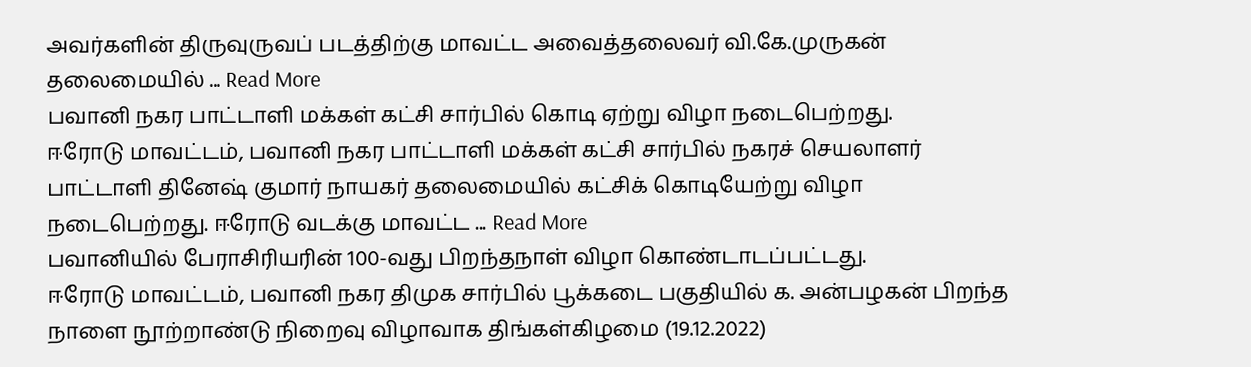அவர்களின் திருவுருவப் படத்திற்கு மாவட்ட அவைத்தலைவர் வி.கே.முருகன் தலைமையில் ... Read More
பவானி நகர பாட்டாளி மக்கள் கட்சி சார்பில் கொடி ஏற்று விழா நடைபெற்றது.
ஈரோடு மாவட்டம், பவானி நகர பாட்டாளி மக்கள் கட்சி சார்பில் நகரச் செயலாளர் பாட்டாளி தினேஷ் குமார் நாயகர் தலைமையில் கட்சிக் கொடியேற்று விழா நடைபெற்றது. ஈரோடு வடக்கு மாவட்ட ... Read More
பவானியில் பேராசிரியரின் 100-வது பிறந்தநாள் விழா கொண்டாடப்பட்டது.
ஈரோடு மாவட்டம், பவானி நகர திமுக சார்பில் பூக்கடை பகுதியில் க. அன்பழகன் பிறந்த நாளை நூற்றாண்டு நிறைவு விழாவாக திங்கள்கிழமை (19.12.2022)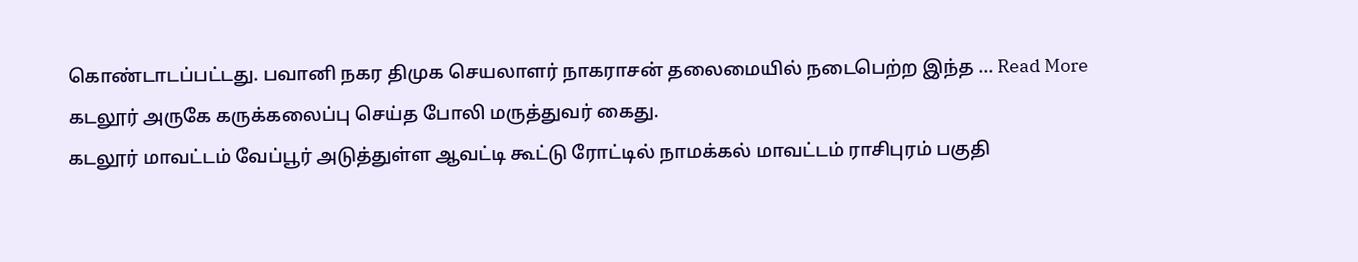கொண்டாடப்பட்டது. பவானி நகர திமுக செயலாளர் நாகராசன் தலைமையில் நடைபெற்ற இந்த ... Read More
கடலூர் அருகே கருக்கலைப்பு செய்த போலி மருத்துவர் கைது.
கடலூர் மாவட்டம் வேப்பூர் அடுத்துள்ள ஆவட்டி கூட்டு ரோட்டில் நாமக்கல் மாவட்டம் ராசிபுரம் பகுதி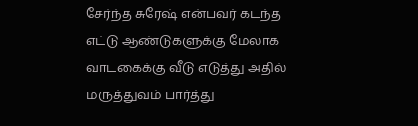சேர்ந்த சுரேஷ் என்பவர் கடந்த எட்டு ஆண்டுகளுக்கு மேலாக வாடகைக்கு வீடு எடுத்து அதில் மருத்துவம் பார்த்து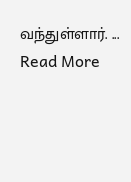வந்துள்ளார். ... Read More